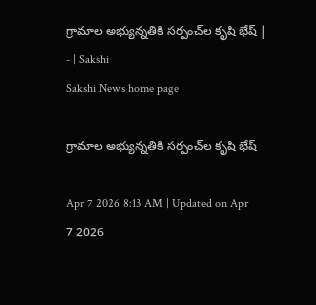గ్రామాల అభ్యున్నతికి సర్పంచ్‌ల కృషి భేష్‌ | - | Sakshi
Sakshi News home page

గ్రామాల అభ్యున్నతికి సర్పంచ్‌ల కృషి భేష్‌

Apr 7 2026 8:13 AM | Updated on Apr 7 2026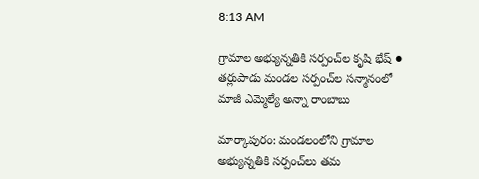8:13 AM

గ్రామాల అభ్యున్నతికి సర్పంచ్‌ల కృషి భేష్‌ ● తర్లుపాడు మండల సర్పంచ్‌ల సన్మానంలో మాజీ ఎమ్మెల్యే అన్నా రాంబాబు

మార్కాపురం: మండలంలోని గ్రామాల అభ్యున్నతికి సర్పంచ్‌లు తమ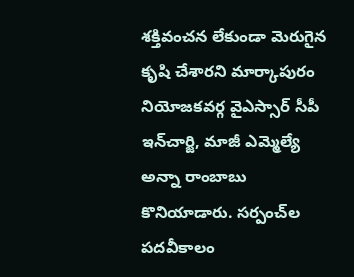శక్తివంచన లేకుండా మెరుగైన కృషి చేశారని మార్కాపురం నియోజకవర్గ వైఎస్సార్‌ సీపీ ఇన్‌చార్జి, మాజీ ఎమ్మెల్యే అన్నా రాంబాబు కొనియాడారు. సర్పంచ్‌ల పదవీకాలం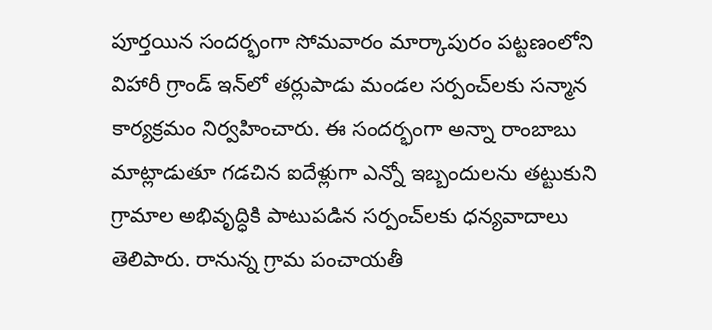పూర్తయిన సందర్భంగా సోమవారం మార్కాపురం పట్టణంలోని విహారీ గ్రాండ్‌ ఇన్‌లో తర్లుపాడు మండల సర్పంచ్‌లకు సన్మాన కార్యక్రమం నిర్వహించారు. ఈ సందర్భంగా అన్నా రాంబాబు మాట్లాడుతూ గడచిన ఐదేళ్లుగా ఎన్నో ఇబ్బందులను తట్టుకుని గ్రామాల అభివృద్ధికి పాటుపడిన సర్పంచ్‌లకు ధన్యవాదాలు తెలిపారు. రానున్న గ్రామ పంచాయతీ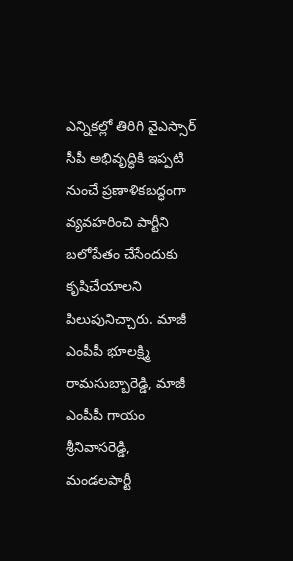ఎన్నికల్లో తిరిగి వైఎస్సార్‌ సీపీ అభివృద్ధికి ఇప్పటి నుంచే ప్రణాళికబద్ధంగా వ్యవహరించి పార్టీని బలోపేతం చేసేందుకు కృషిచేయాలని పిలుపునిచ్చారు. మాజీ ఎంపీపీ భూలక్ష్మి రామసుబ్బారెడ్డి, మాజీ ఎంపీపీ గాయం శ్రీనివాసరెడ్డి, మండలపార్టీ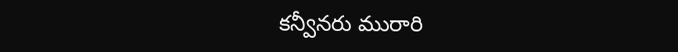కన్వీనరు మురారి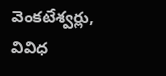వెంకటేశ్వర్లు, వివిధ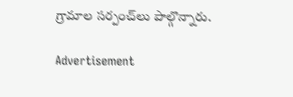గ్రామాల సర్పంచ్‌లు పాల్గొన్నారు.

Advertisement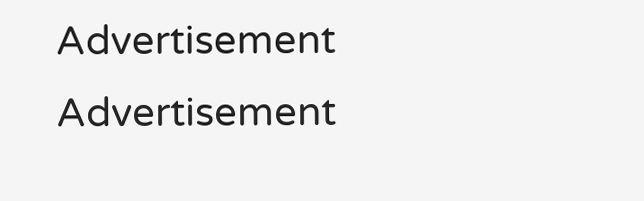Advertisement
Advertisement